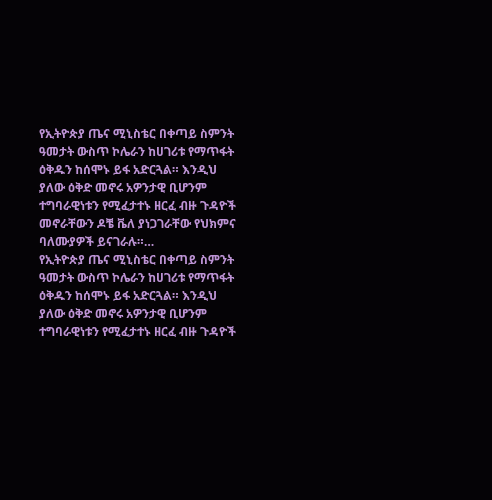የኢትዮጵያ ጤና ሚኒስቴር በቀጣይ ስምንት ዓመታት ውስጥ ኮሌራን ከሀገሪቱ የማጥፋት ዕቅዱን ከሰሞኑ ይፋ አድርጓል። እንዲህ ያለው ዕቅድ መኖሩ አዎንታዊ ቢሆንም ተግባራዊነቱን የሚፈታተኑ ዘርፈ ብዙ ጉዳዮች መኖራቸውን ዶቼ ቬለ ያነጋገራቸው የህክምና ባለሙያዎች ይናገራሉ።…
የኢትዮጵያ ጤና ሚኒስቴር በቀጣይ ስምንት ዓመታት ውስጥ ኮሌራን ከሀገሪቱ የማጥፋት ዕቅዱን ከሰሞኑ ይፋ አድርጓል። እንዲህ ያለው ዕቅድ መኖሩ አዎንታዊ ቢሆንም ተግባራዊነቱን የሚፈታተኑ ዘርፈ ብዙ ጉዳዮች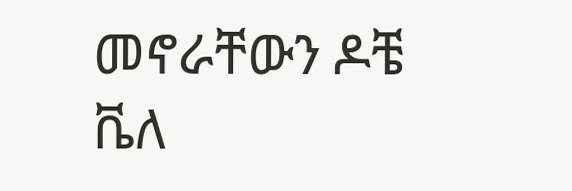መኖራቸውን ዶቼ ቬለ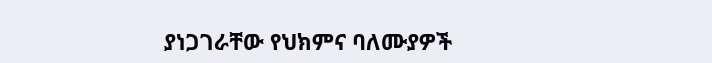ያነጋገራቸው የህክምና ባለሙያዎች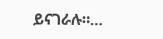ይናገራሉ።…